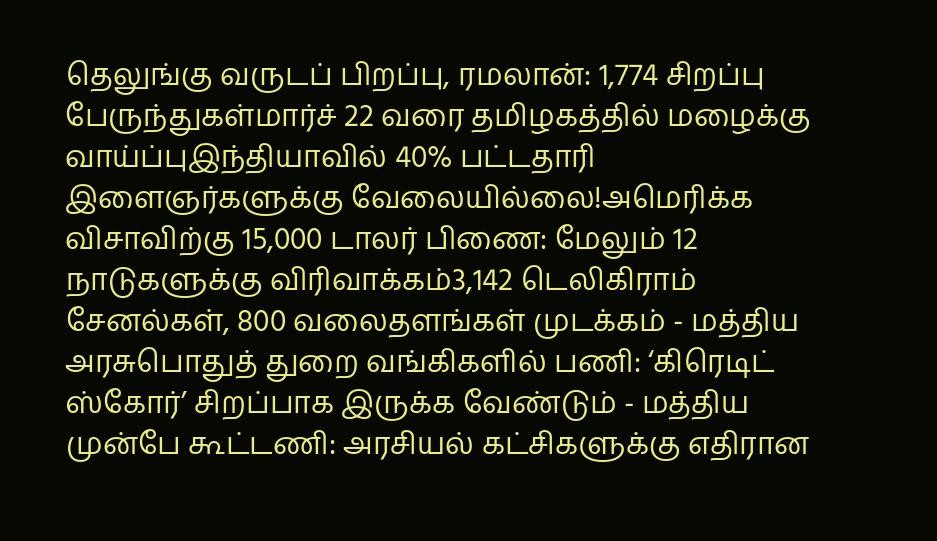தெலுங்கு வருடப் பிறப்பு, ரமலான்: 1,774 சிறப்பு பேருந்துகள்மார்ச் 22 வரை தமிழகத்தில் மழைக்கு வாய்ப்புஇந்தியாவில் 40% பட்டதாரி இளைஞர்களுக்கு வேலையில்லை!அமெரிக்க விசாவிற்கு 15,000 டாலர் பிணை: மேலும் 12 நாடுகளுக்கு விரிவாக்கம்3,142 டெலிகிராம் சேனல்கள், 800 வலைதளங்கள் முடக்கம் - மத்திய அரசுபொதுத் துறை வங்கிகளில் பணி: ‘கிரெடிட் ஸ்கோர்’ சிறப்பாக இருக்க வேண்டும் - மத்திய முன்பே கூட்டணி: அரசியல் கட்சிகளுக்கு எதிரான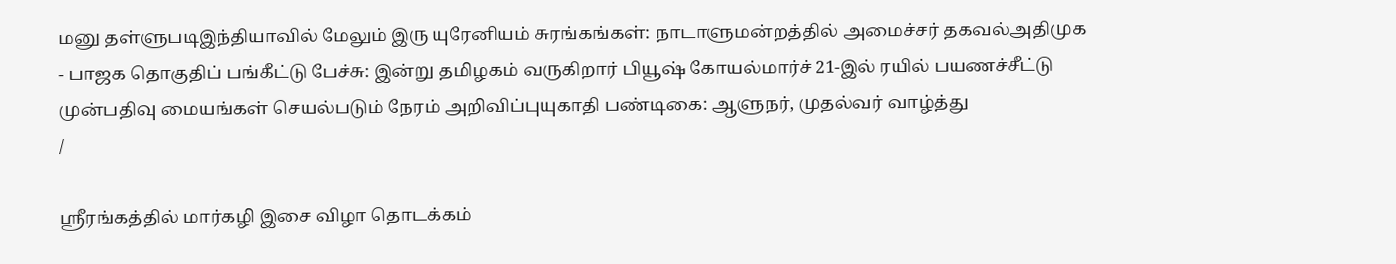மனு தள்ளுபடிஇந்தியாவில் மேலும் இரு யுரேனியம் சுரங்கங்கள்: நாடாளுமன்றத்தில் அமைச்சர் தகவல்அதிமுக - பாஜக தொகுதிப் பங்கீட்டு பேச்சு: இன்று தமிழகம் வருகிறார் பியூஷ் கோயல்மார்ச் 21-இல் ரயில் பயணச்சீட்டு முன்பதிவு மையங்கள் செயல்படும் நேரம் அறிவிப்புயுகாதி பண்டிகை: ஆளுநர், முதல்வர் வாழ்த்து
/

ஸ்ரீரங்கத்தில் மார்கழி இசை விழா தொடக்கம்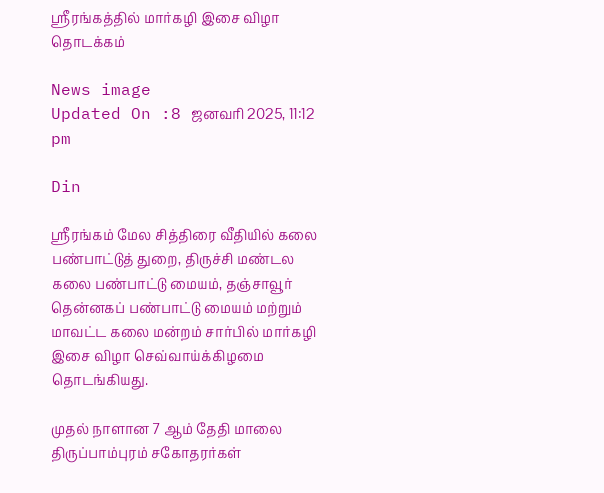ஸ்ரீரங்கத்தில் மார்கழி இசை விழா தொடக்கம்

News image
Updated On :8 ஜனவரி 2025, 11:12 pm

Din

ஸ்ரீரங்கம் மேல சித்திரை வீதியில் கலை பண்பாட்டுத் துறை, திருச்சி மண்டல கலை பண்பாட்டு மையம், தஞ்சாவூர் தென்னகப் பண்பாட்டு மையம் மற்றும் மாவட்ட கலை மன்றம் சார்பில் மார்கழி இசை விழா செவ்வாய்க்கிழமை தொடங்கியது.

முதல் நாளான 7 ஆம் தேதி மாலை திருப்பாம்புரம் சகோதரர்கள்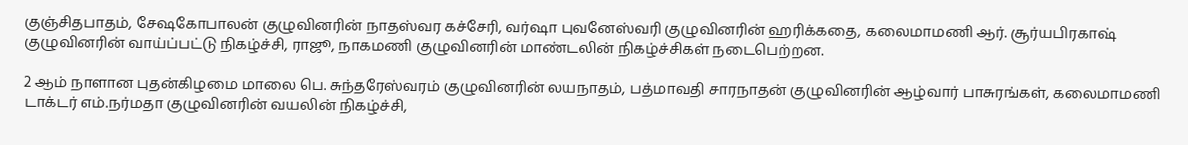குஞ்சிதபாதம், சேஷகோபாலன் குழுவினரின் நாதஸ்வர கச்சேரி, வர்ஷா புவனேஸ்வரி குழுவினரின் ஹரிக்கதை, கலைமாமணி ஆர். சூர்யபிரகாஷ் குழுவினரின் வாய்ப்பட்டு நிகழ்ச்சி, ராஜூ, நாகமணி குழுவினரின் மாண்டலின் நிகழ்ச்சிகள் நடைபெற்றன.

2 ஆம் நாளான புதன்கிழமை மாலை பெ. சுந்தரேஸ்வரம் குழுவினரின் லயநாதம், பத்மாவதி சாரநாதன் குழுவினரின் ஆழ்வார் பாசுரங்கள், கலைமாமணி டாக்டர் எம்.நர்மதா குழுவினரின் வயலின் நிகழ்ச்சி,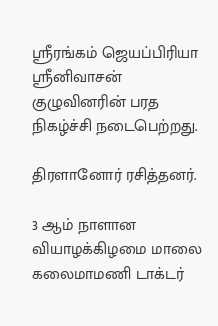ஸ்ரீரங்கம் ஜெயப்பிரியா ஸ்ரீனிவாசன் குழுவினரின் பரத நிகழ்ச்சி நடைபெற்றது.

திரளானோர் ரசித்தனர்.

3 ஆம் நாளான வியாழக்கிழமை மாலை கலைமாமணி டாக்டர்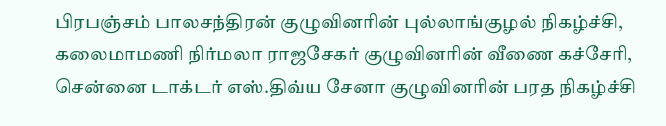பிரபஞ்சம் பாலசந்திரன் குழுவினரின் புல்லாங்குழல் நிகழ்ச்சி, கலைமாமணி நிர்மலா ராஜசேகர் குழுவினரின் வீணை கச்சேரி, சென்னை டாக்டர் எஸ்.திவ்ய சேனா குழுவினரின் பரத நிகழ்ச்சி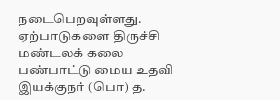நடைபெறவுள்ளது. ஏற்பாடுகளை திருச்சி மண்டலக் கலை பண்பாட்டு மைய உதவி இயக்குநர் (பொ) த.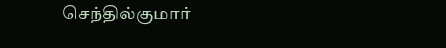செந்தில்குமார்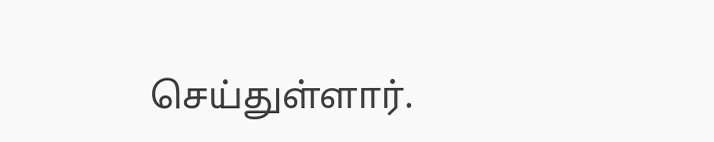செய்துள்ளார்.